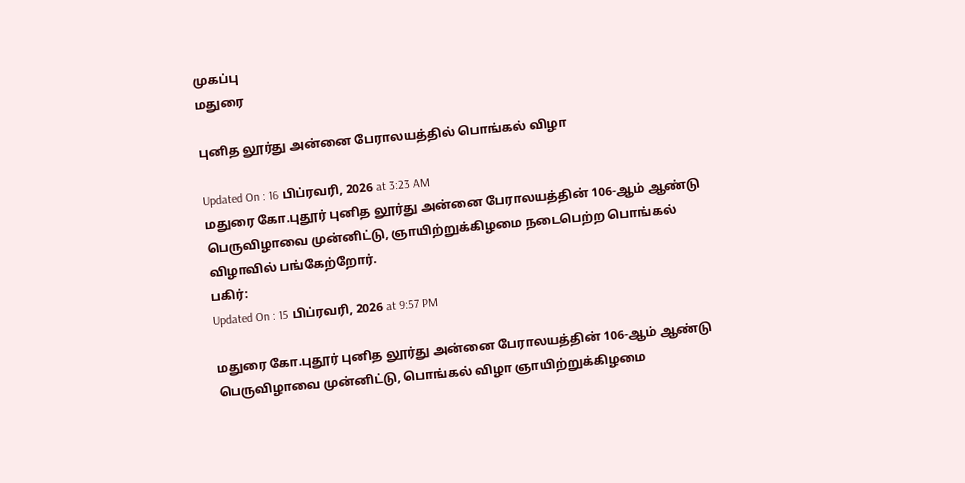முகப்பு
மதுரை

புனித லூர்து அன்னை பேராலயத்தில் பொங்கல் விழா

Updated On : 16 பிப்ரவரி, 2026 at 3:23 AM
மதுரை கோ.புதூர் புனித லூர்து அன்னை பேராலயத்தின் 106-ஆம் ஆண்டு பெருவிழாவை முன்னிட்டு, ஞாயிற்றுக்கிழமை நடைபெற்ற பொங்கல் விழாவில் பங்கேற்றோர்.
பகிர்:
Updated On : 15 பிப்ரவரி, 2026 at 9:57 PM

மதுரை கோ.புதூர் புனித லூர்து அன்னை பேராலயத்தின் 106-ஆம் ஆண்டு பெருவிழாவை முன்னிட்டு, பொங்கல் விழா ஞாயிற்றுக்கிழமை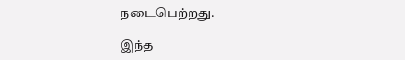நடைபெற்றது.

இந்த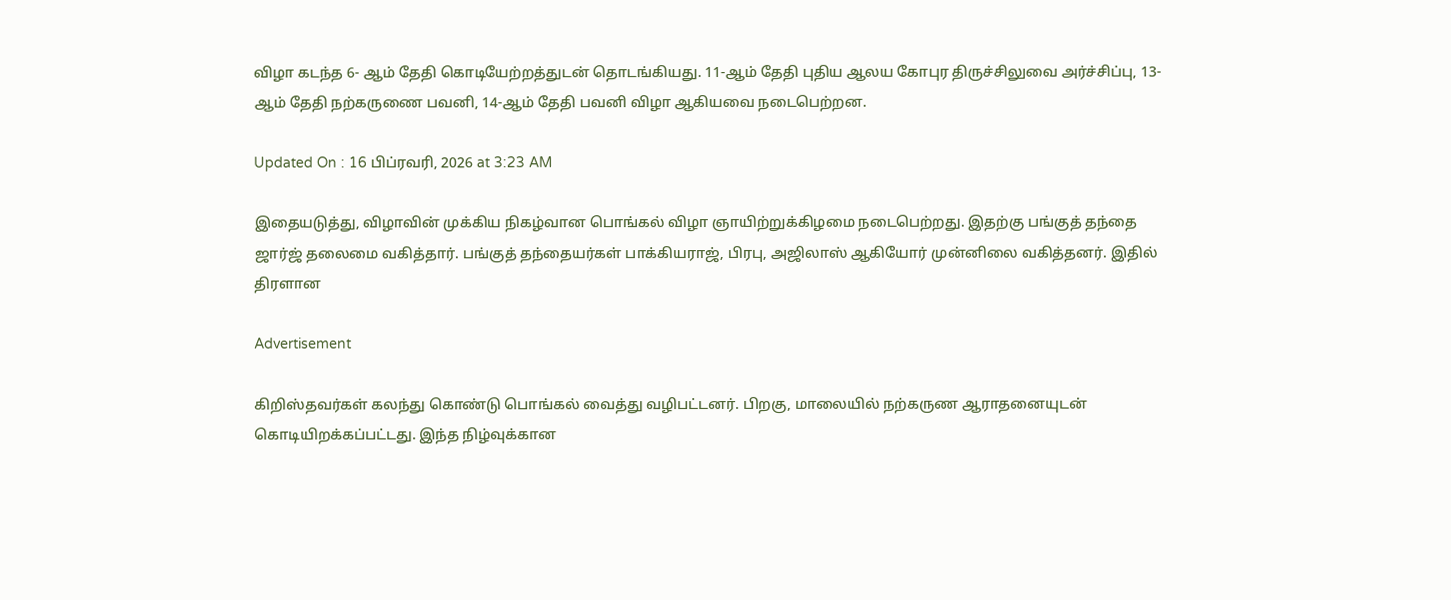விழா கடந்த 6- ஆம் தேதி கொடியேற்றத்துடன் தொடங்கியது. 11-ஆம் தேதி புதிய ஆலய கோபுர திருச்சிலுவை அர்ச்சிப்பு, 13-ஆம் தேதி நற்கருணை பவனி, 14-ஆம் தேதி பவனி விழா ஆகியவை நடைபெற்றன.

Updated On : 16 பிப்ரவரி, 2026 at 3:23 AM

இதையடுத்து, விழாவின் முக்கிய நிகழ்வான பொங்கல் விழா ஞாயிற்றுக்கிழமை நடைபெற்றது. இதற்கு பங்குத் தந்தை ஜார்ஜ் தலைமை வகித்தார். பங்குத் தந்தையர்கள் பாக்கியராஜ், பிரபு, அஜிலாஸ் ஆகியோர் முன்னிலை வகித்தனர். இதில் திரளான

Advertisement

கிறிஸ்தவர்கள் கலந்து கொண்டு பொங்கல் வைத்து வழிபட்டனர். பிறகு, மாலையில் நற்கருண ஆராதனையுடன் கொடியிறக்கப்பட்டது. இந்த நிழ்வுக்கான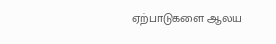ஏற்பாடுகளை ஆலய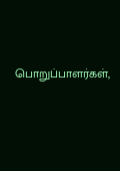பொறுப்பாளர்கள்,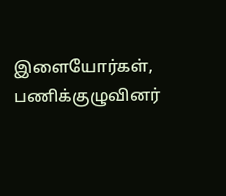இளையோர்கள், பணிக்குழுவினர்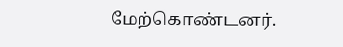மேற்கொண்டனர்.